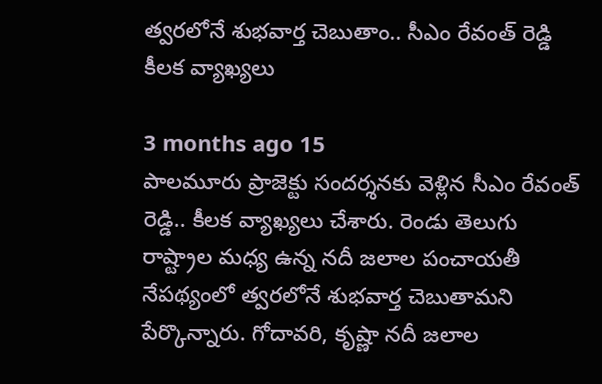త్వరలోనే శుభవార్త చెబుతాం.. సీఎం రేవంత్ రెడ్డి కీలక వ్యాఖ్యలు

3 months ago 15
పాలమూరు ప్రాజెక్టు సందర్శనకు వెళ్లిన సీఎం రేవంత్ రెడ్డి.. కీలక వ్యాఖ్యలు చేశారు. రెండు తెలుగు రాష్ట్రాల మధ్య ఉన్న నదీ జలాల పంచాయతీ నేపథ్యంలో త్వరలోనే శుభవార్త చెబుతామని పేర్కొన్నారు. గోదావరి, కృష్ణా నదీ జలాల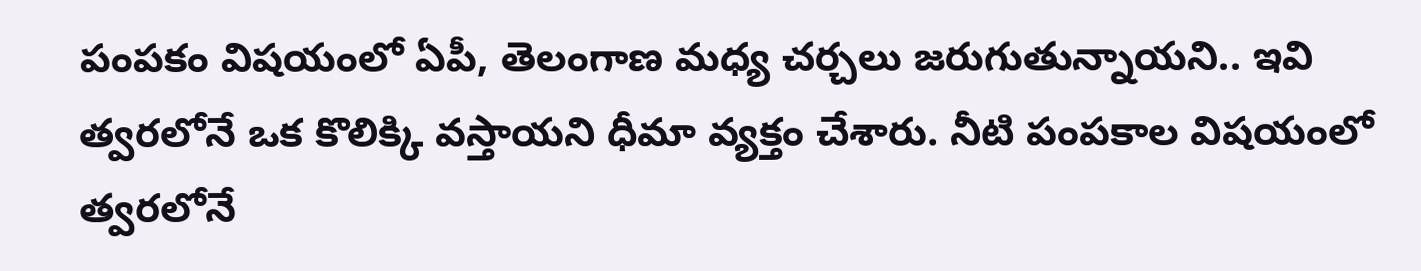పంపకం విషయంలో ఏపీ, తెలంగాణ మధ్య చర్చలు జరుగుతున్నాయని.. ఇవి త్వరలోనే ఒక కొలిక్కి వస్తాయని ధీమా వ్యక్తం చేశారు. నీటి పంపకాల విషయంలో త్వరలోనే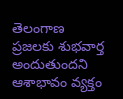తెలంగాణ ప్రజలకు శుభవార్త అందుతుందని ఆశాభావం వ్యక్తం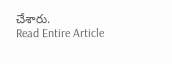చేశారు.
Read Entire Article